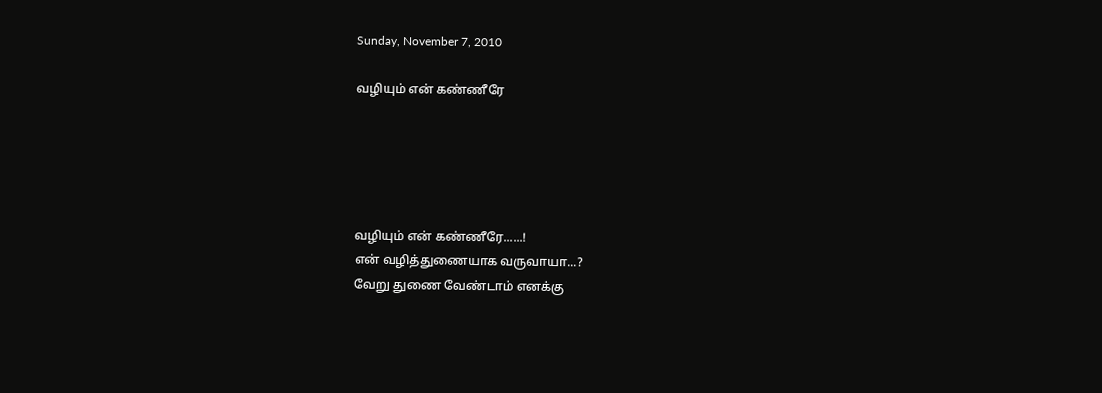Sunday, November 7, 2010

வழியும் என் கண்ணீரே





வழியும் என் கண்ணீரே......!
என் வழித்துணையாக வருவாயா...?
வேறு துணை வேண்டாம் எனக்கு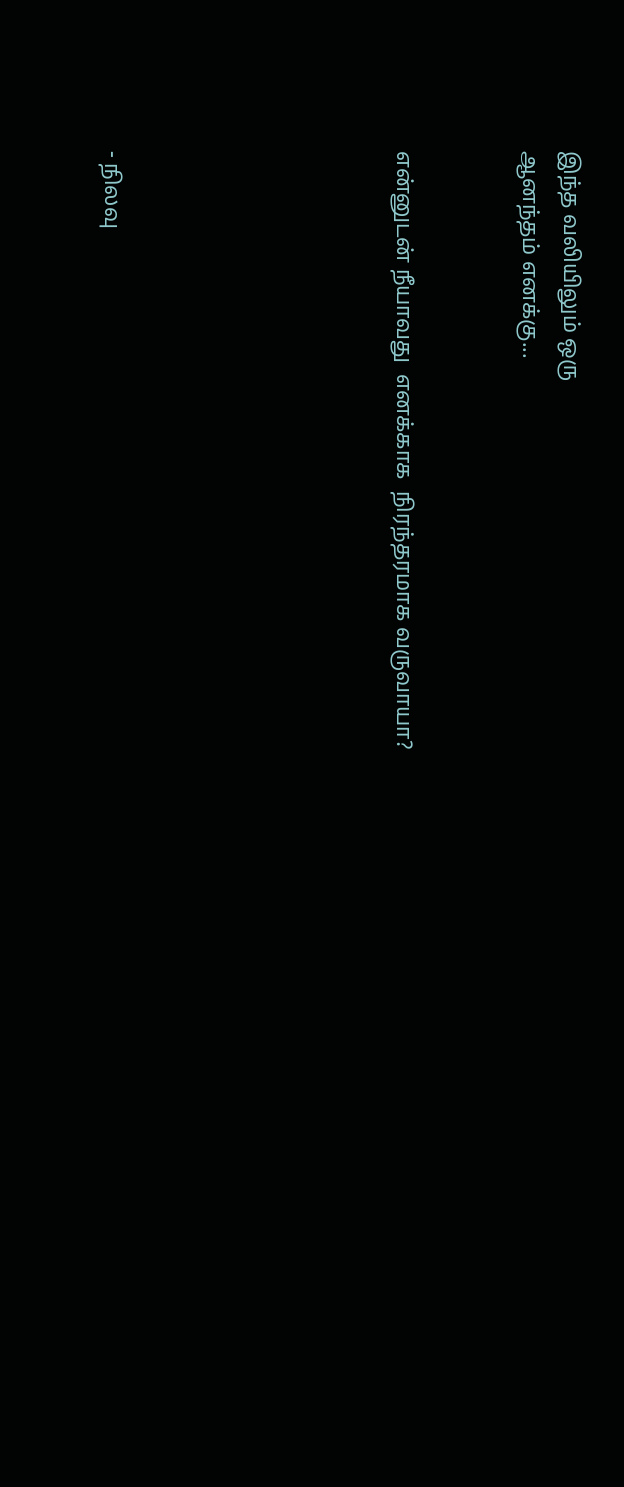இந்த வலியிலும் ஒரு
ஆனந்தம் எனக்கு...


என்னுடன் நீயாவது  எனக்காக  நிரந்தரமாக வருவாயா?






- நிலவு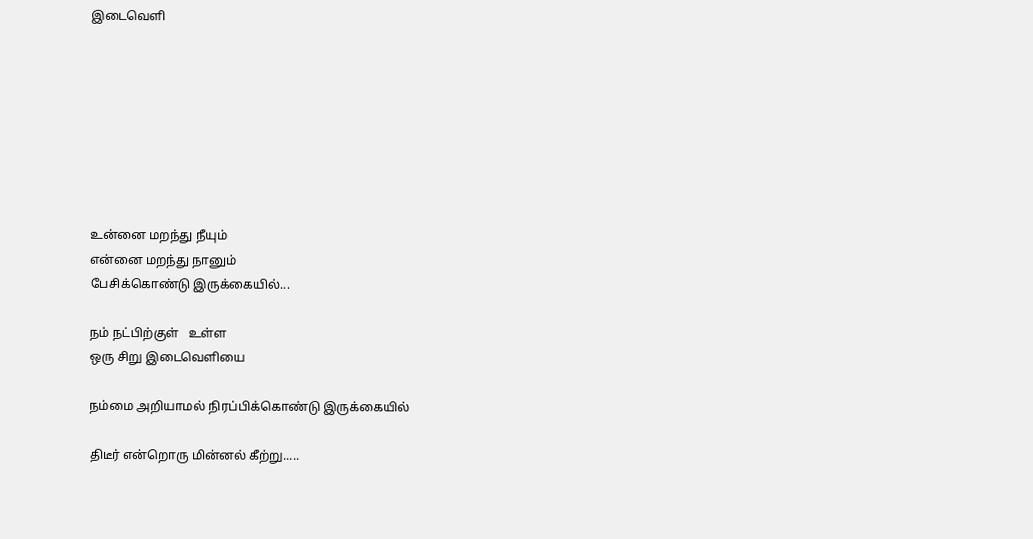இடைவெளி








உன்னை மறந்து நீயும்
என்னை மறந்து நானும்
பேசிக்கொண்டு இருக்கையில்...

நம் நட்பிற்குள்   உள்ள
ஒரு சிறு இடைவெளியை

நம்மை அறியாமல் நிரப்பிக்கொண்டு இருக்கையில்

திடீர் என்றொரு மின்னல் கீற்று.....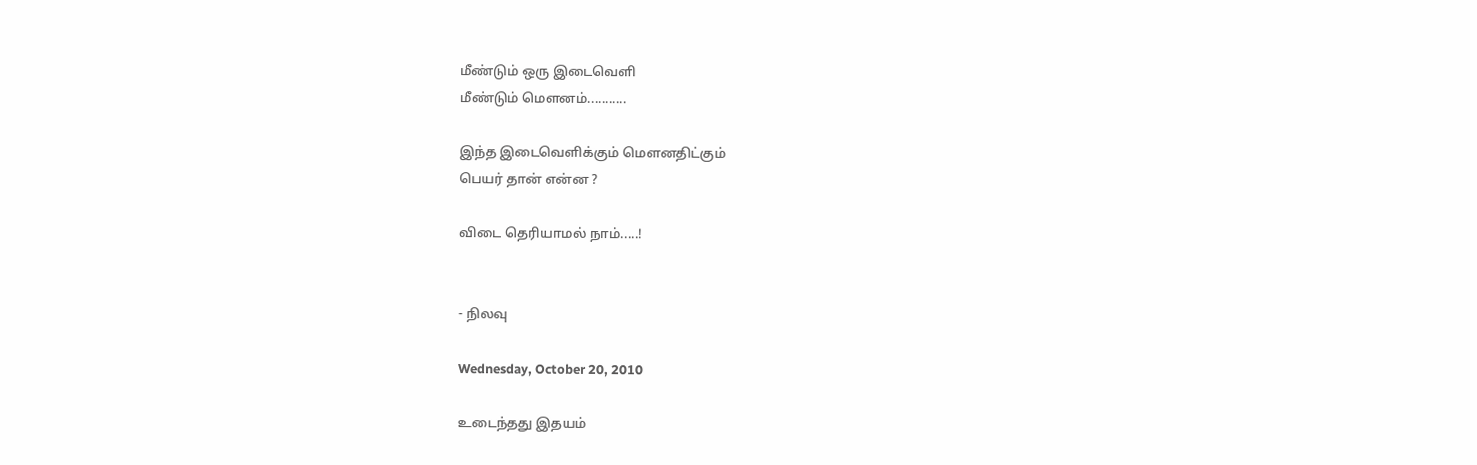மீண்டும் ஒரு இடைவெளி
மீண்டும் மௌனம்...........

இந்த இடைவெளிக்கும் மௌனதிட்கும்
பெயர் தான் என்ன ?

விடை தெரியாமல் நாம்.....!


- நிலவு

Wednesday, October 20, 2010

உடைந்தது இதயம்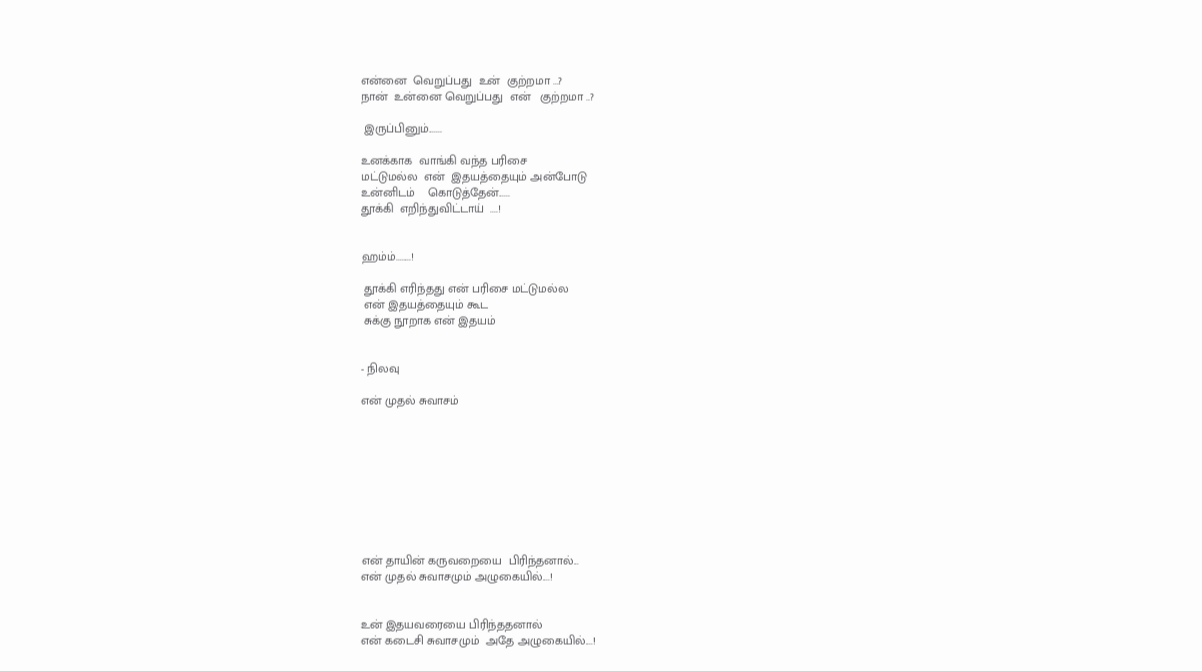என்னை  வெறுப்பது  உன்  குற்றமா ...?
நான்  உன்னை வெறுப்பது  என்   குற்றமா ..?

 இருப்பினும்.......

உனக்காக  வாங்கி வந்த பரிசை
மட்டுமல்ல  என்  இதயத்தையும் அன்போடு
உன்னிடம்    கொடுத்தேன்......
தூக்கி  எறிந்துவிட்டாய்  ....!


ஹம்ம்........!

 தூக்கி எரிந்தது என் பரிசை மட்டுமல்ல
 என் இதயத்தையும் கூட
 சுக்கு நூறாக என் இதயம்


- நிலவு

என் முதல் சுவாசம்









என் தாயின் கருவறையை  பிரிந்தனால்...
என் முதல் சுவாசமும் அழுகையில்....!


உன் இதயவரையை பிரிந்ததனால்
என் கடைசி சுவாசமும்  அதே அழுகையில்....!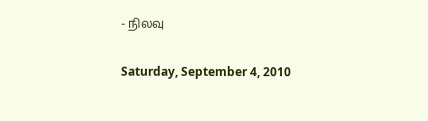- நிலவு

Saturday, September 4, 2010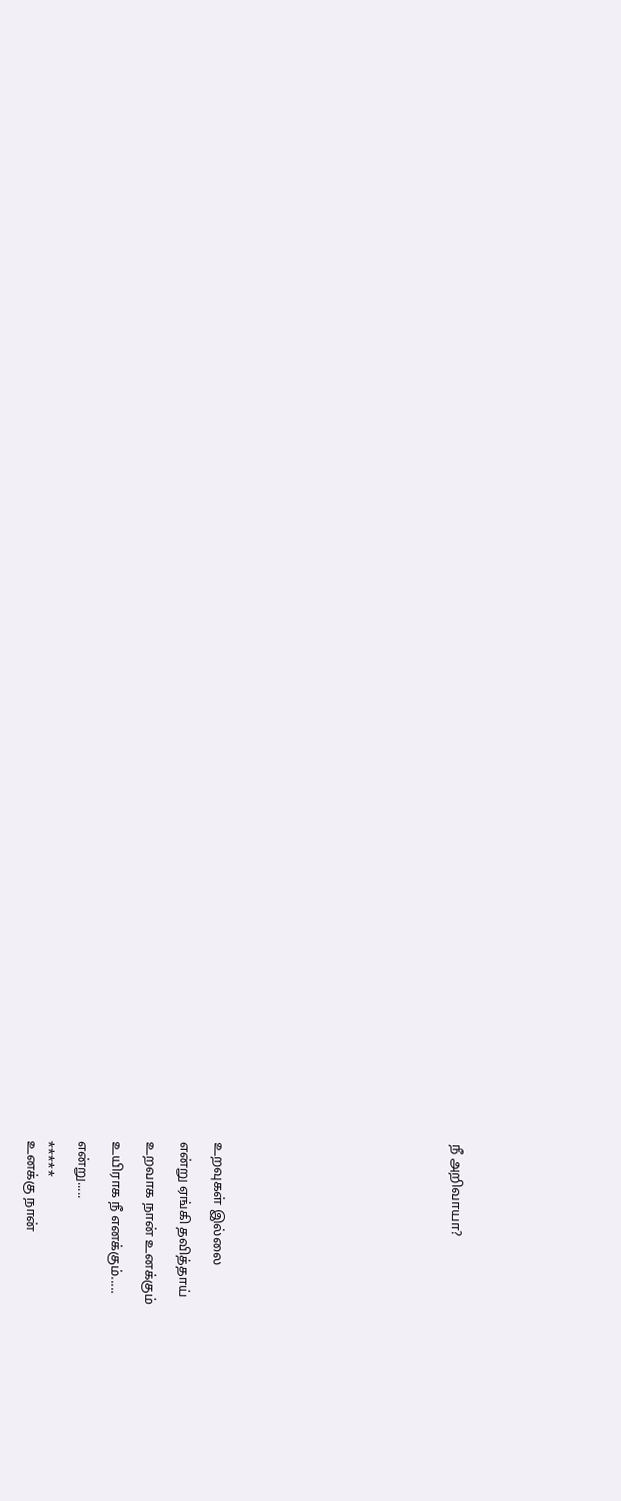நீ அறிவாயா?













உறவுகள் இல்லை

என்று ஏங்கி தவித்தாய்

உறவாக நான் உனக்கும்

உயிராக நீ எனக்கும்.....

என்று.....

*****
உனக்கு நான்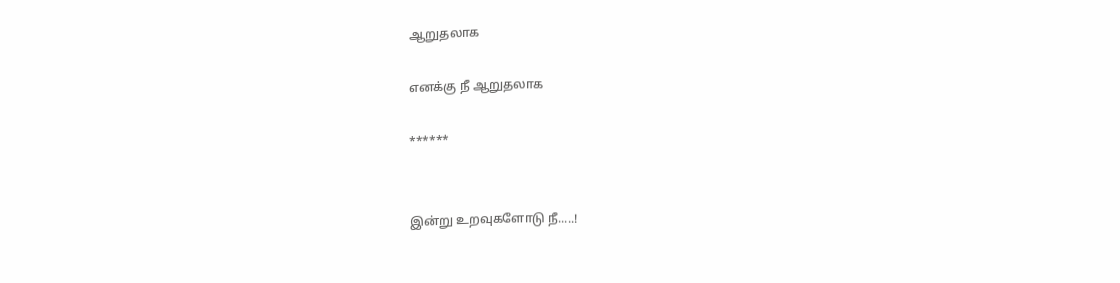ஆறுதலாக

எனக்கு நீ ஆறுதலாக

******


இன்று உறவுகளோடு நீ.....!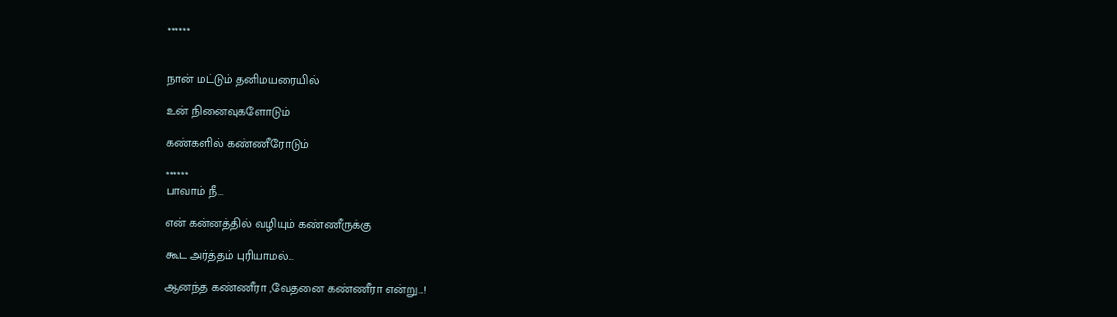******


நான் மட்டும் தனிமயரையில்

உன் நினைவுகளோடும்

கண்களில் கண்ணீரோடும்

******
பாவாம் நீ...

என் கன்னத்தில் வழியும் கண்ணீருக்கு

கூட அர்த்தம் புரியாமல்...

ஆனந்த கண்ணீரா ,வேதனை கண்ணீரா என்று...!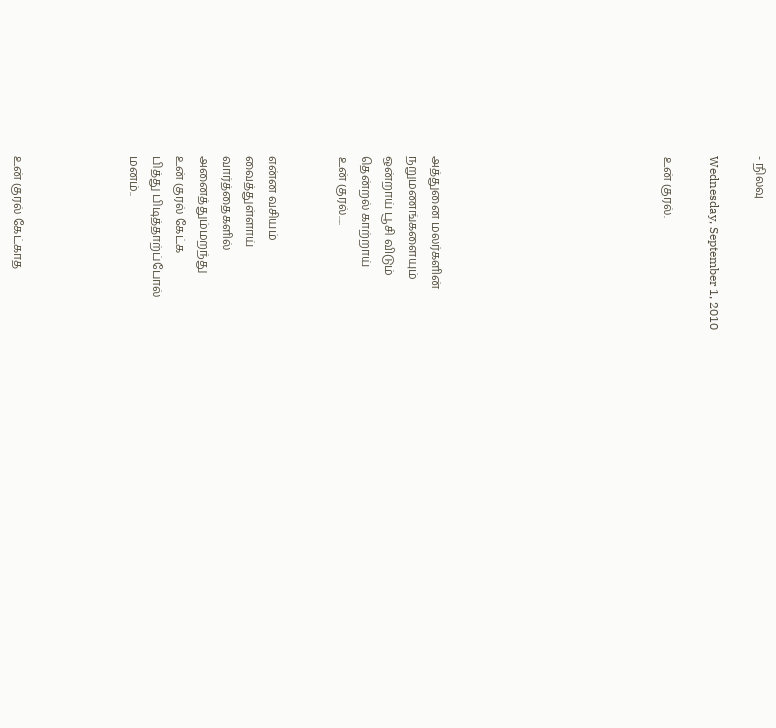- நிலவு

Wednesday, September 1, 2010

உன் குரல்.









அத்துனை மலர்களின்
நறுமணங்களையும்
ஒன்றாய் பூசி விடும்
தென்றல் காற்றாய்
உன் குரல்.....


என்ன வசியம்
வைத்துள்ளாய்
வார்த்தைகளில்
அனைத்தும்மறந்து
உன் குரல் கேட்க
பித்து பிடித்தாற்ப்போல்
மனம்..




உன் குர‌ல் கேட்காத‌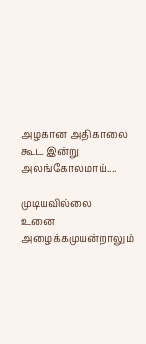அழ‌கான‌ அதிகாலை
கூட‌ இன்று
அல‌ங்கோல‌மாய்....

முடிய‌வில்லை
உனை அழைக்க‌முய‌ன்றாலும்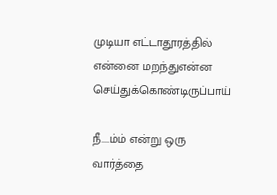முடியா எட்டாதூர‌த்தில்
என்னை ம‌ற‌ந்துஎன்ன
செய்துக்கொண்டிருப்பாய்

நீ....ம்ம் என்று ஒரு
வார்த்தை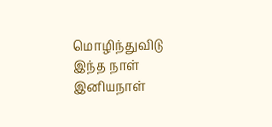மொழிந்துவிடு
இந்த‌ நாள் இனிய‌நாள்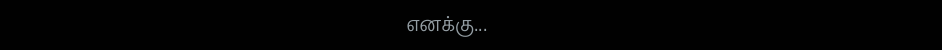என‌க்கு...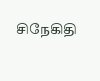சிநேகிதி